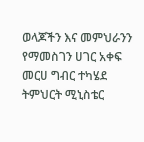ወላጆችን እና መምህራንን የማመስገን ሀገር አቀፍ መርሀ ግብር ተካሄደ
ትምህርት ሚኒስቴር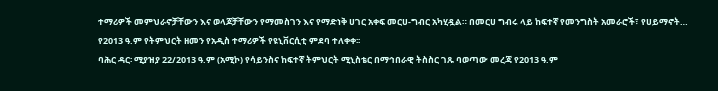ተማሪዎች መምህራኖቻቸውን እና ወላጆቻቸውን የማመስገን እና የማድነቅ ሀገር አቀፍ መርሀ-ግብር አካሂዷል። በመርሀ ግብሩ ላይ ከፍተኛ የመንግስት አመራሮች፣ የሀይማኖት…
የ2013 ዓ.ም የትምህርት ዘመን የአዲስ ተማሪዎች የዩኒቨርሲቲ ምደባ ተለቀቀ፡፡
ባሕር ዳር፡ ሚያዝያ 22/2013 ዓ.ም (አሚኮ) የሳይንስና ከፍተኛ ትምህርት ሚኒስቴር በማኅበራዊ ትስስር ገጹ ባወጣው መረጃ የ2013 ዓ.ም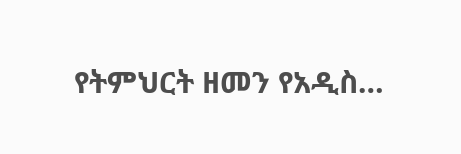የትምህርት ዘመን የአዲስ…